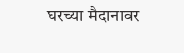घरच्या मैदानावर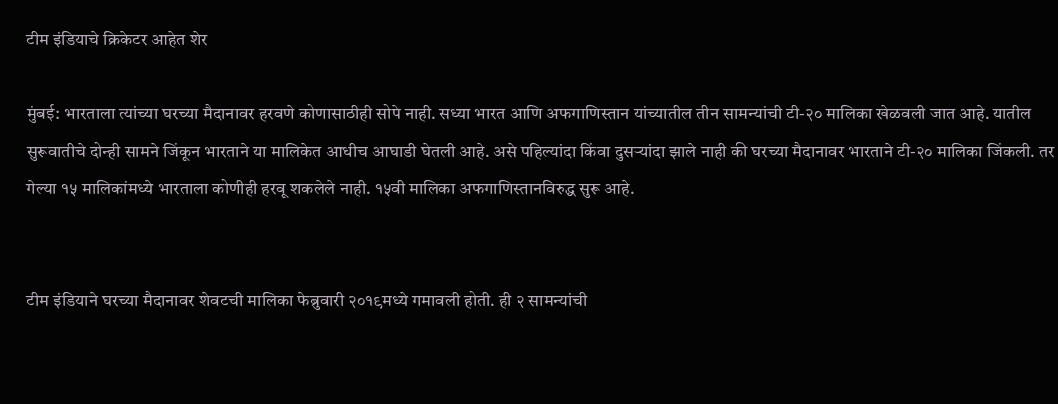टीम इंडियाचे क्रिकेटर आहेत शेर

मुंबई: भारताला त्यांच्या घरच्या मैदानावर हरवणे कोणासाठीही सोपे नाही. सध्या भारत आणि अफगाणिस्तान यांच्यातील तीन सामन्यांची टी-२० मालिका खेळवली जात आहे. यातील सुरूवातीचे दोन्ही सामने जिंकून भारताने या मालिकेत आधीच आघाडी घेतली आहे. असे पहिल्यांदा किंवा दुसऱ्यांदा झाले नाही की घरच्या मैदानावर भारताने टी-२० मालिका जिंकली. तर गेल्या १५ मालिकांमध्ये भारताला कोणीही हरवू शकलेले नाही. १५वी मालिका अफगाणिस्तानविरुद्ध सुरू आहे.


टीम इंडियाने घरच्या मैदानावर शेवटची मालिका फेब्रुवारी २०१९मध्ये गमावली होती. ही २ सामन्यांची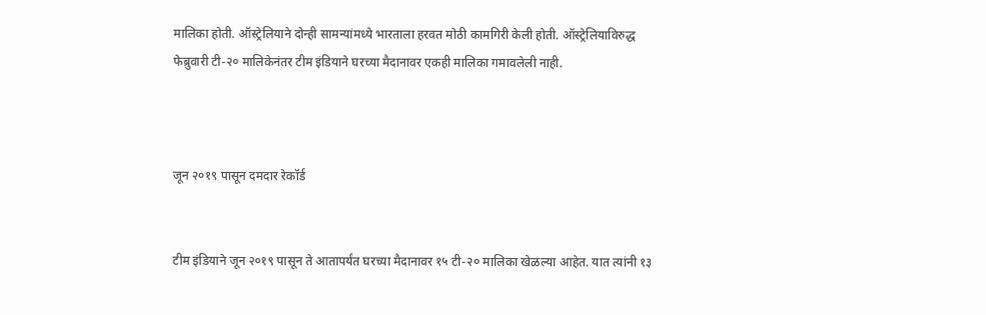मालिका होती. ऑस्ट्रेलियाने दोन्ही सामन्यांमध्ये भारताला हरवत मोठी कामगिरी केली होती. ऑस्ट्रेलियाविरुद्ध फेब्रुवारी टी-२० मालिकेनंतर टीम इंडियाने घरच्या मैदानावर एकही मालिका गमावलेली नाही.



जून २०१९ पासून दमदार रेकॉर्ड


टीम इंडियाने जून २०१९ पासून ते आतापर्यंत घरच्या मैदानावर १५ टी-२० मालिका खेळल्या आहेत. यात त्यांनी १३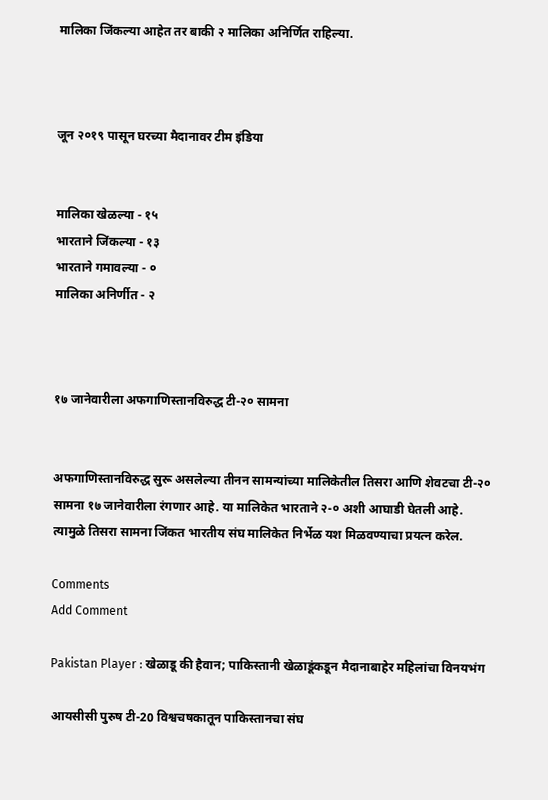मालिका जिंकल्या आहेत तर बाकी २ मालिका अनिर्णित राहिल्या.



जून २०१९ पासून घरच्या मैदानावर टीम इंडिया


मालिका खेळल्या - १५
भारताने जिंकल्या - १३
भारताने गमावल्या - ०
मालिका अनिर्णीत - २



१७ जानेवारीला अफगाणिस्तानविरुद्ध टी-२० सामना


अफगाणिस्तानविरुद्ध सुरू असलेल्या तीनन सामन्यांच्या मालिकेतील तिसरा आणि शेवटचा टी-२० सामना १७ जानेवारीला रंगणार आहे. या मालिकेत भारताने २-० अशी आघाडी घेतली आहे. त्यामुळे तिसरा सामना जिंकत भारतीय संघ मालिकेत निर्भेळ यश मिळवण्याचा प्रयत्न करेल.

Comments
Add Comment

Pakistan Player : खेळाडू की हैवान; पाकिस्तानी खेळाडूंकडून मैदानाबाहेर महिलांचा विनयभंग

आयसीसी पुरुष टी-20 विश्वचषकातून पाकिस्तानचा संघ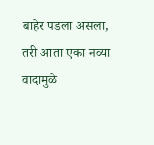बाहेर पडला असला, तरी आता एका नव्या वादामुळे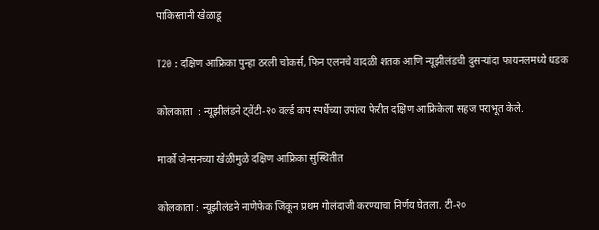पाकिस्तानी खेळाडू

T20 : दक्षिण आफ्रिका पुन्हा ठरली चोकर्स, फिन एलनचे वादळी शतक आणि न्यूझीलंडची दुसऱ्यांदा फायनलमध्ये धडक

कोलकाता  : न्यूझीलंडने ट्वेंटी-२० वर्ल्ड कप स्पर्धेच्या उपांत्य फेरीत दक्षिण आफ्रिकेला सहज पराभूत केले.

मार्को जेन्सनच्या खेळीमुळे दक्षिण आफ्रिका सुस्थितीत

कोलकाता : न्यूझीलंडने नाणेफेक जिंकून प्रथम गोलंदाजी करण्याचा निर्णय घेतला. टी-२०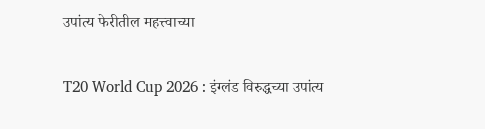उपांत्य फेरीतील महत्त्वाच्या

T20 World Cup 2026 : इंग्लंड विरुद्धच्या उपांत्य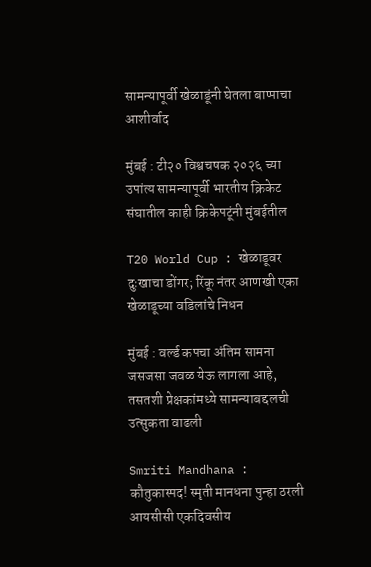सामन्यापूर्वी खेळाडूंनी घेतला बाप्पाचा आशीर्वाद

मुंबई : टी२० विश्वचषक २०२६ च्या उपांत्य सामन्यापूर्वी भारतीय क्रिकेट संघातील काही क्रिकेपटूंनी मुंबईतील

T20 World Cup : खेळाडूवर दुःखाचा डोंगर; रिंकू नंतर आणखी एका खेळाडूच्या वडिलांचे निधन

मुंबई : वर्ल्ड कपचा अंतिम सामना जसजसा जवळ येऊ लागला आहे, तसतशी प्रेक्षकांमध्ये सामन्याबद्दलची उत्सुकता वाढली

Smriti Mandhana : कौतुकास्पद! स्मृती मानधना पुन्हा ठरली आयसीसी एकदिवसीय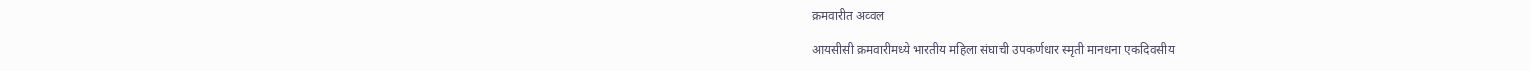क्रमवारीत अव्वल

आयसीसी क्रमवारीमध्ये भारतीय महिला संघाची उपकर्णधार स्मृती मानधना एकदिवसीय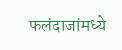फलंदाजांमध्ये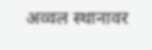अव्वल स्थानावर